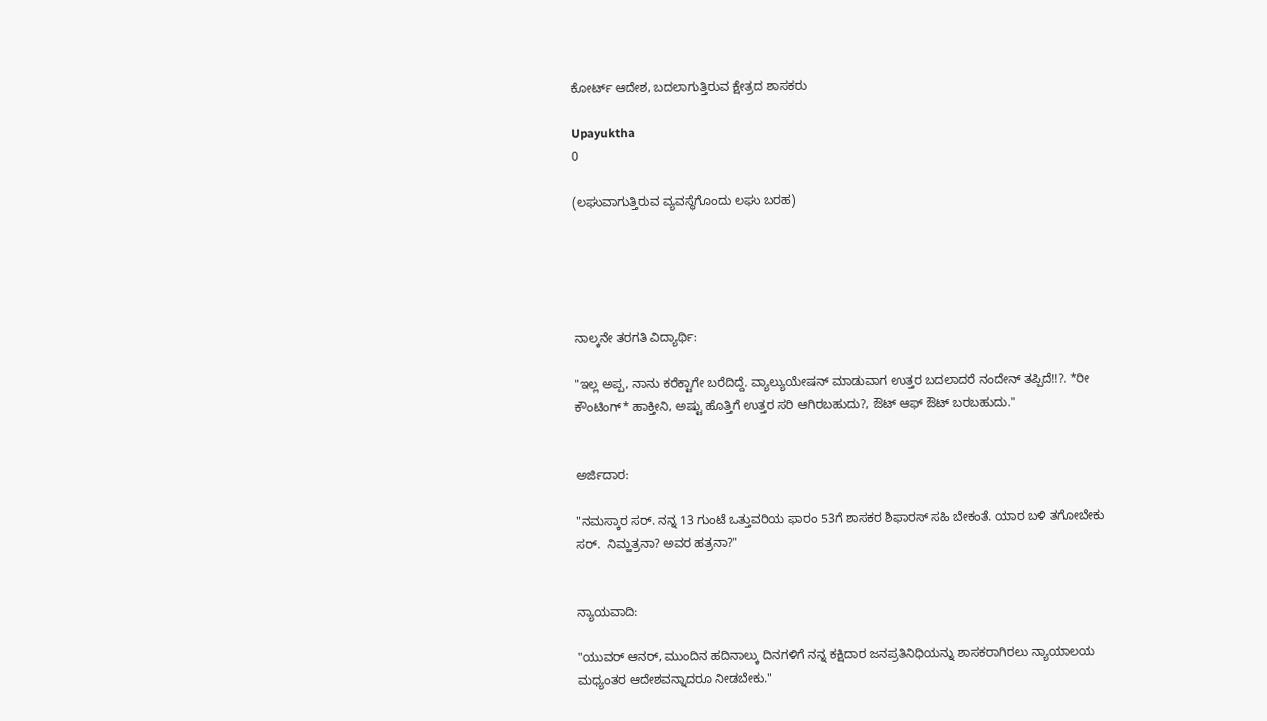ಕೋರ್ಟ್ ಆದೇಶ, ಬದಲಾಗುತ್ತಿರುವ ಕ್ಷೇತ್ರದ ಶಾಸಕರು

Upayuktha
0

(ಲಘುವಾಗುತ್ತಿರುವ ವ್ಯವಸ್ಥೆಗೊಂದು ಲಘು ಬರಹ)





ನಾಲ್ಕನೇ ತರಗತಿ ವಿದ್ಯಾರ್ಥಿ:

"ಇಲ್ಲ ಅಪ್ಪ, ನಾನು ಕರೆಕ್ಟಾಗೇ ಬರೆದಿದ್ದೆ. ವ್ಯಾಲ್ಯುಯೇಷನ್ ಮಾಡುವಾಗ ಉತ್ತರ ಬದಲಾದರೆ ನಂದೇನ್ ತಪ್ಪಿದೆ!!?. *ರೀ ಕೌಂಟಿಂಗ್* ಹಾಕ್ತೀನಿ, ಅಷ್ಟು ಹೊತ್ತಿಗೆ ಉತ್ತರ ಸರಿ ಆಗಿರಬಹುದು?, ಔಟ್ ಆಫ್ ಔಟ್ ಬರಬಹುದು."


ಅರ್ಜಿದಾರ:

"ನಮಸ್ಕಾರ ಸರ್. ನನ್ನ 13 ಗುಂಟೆ ಒತ್ತುವರಿಯ ಫಾರಂ 53ಗೆ ಶಾಸಕರ ಶಿಫಾರಸ್ ಸಹಿ ಬೇಕಂತೆ. ಯಾರ ಬಳಿ ತಗೋಬೇಕು ಸರ್.  ನಿಮ್ಹತ್ರನಾ? ಅವರ ಹತ್ರನಾ?"


ನ್ಯಾಯವಾದಿ:

"ಯುವರ್ ಆನರ್, ಮುಂದಿನ ಹದಿನಾಲ್ಕು ದಿನಗಳಿಗೆ ನನ್ನ ಕಕ್ಷಿದಾರ ಜನಪ್ರತಿನಿಧಿಯನ್ನು ಶಾಸಕರಾಗಿರಲು ನ್ಯಾಯಾಲಯ ಮಧ್ಯಂತರ ಆದೇಶವನ್ನಾದರೂ ನೀಡಬೇಕು."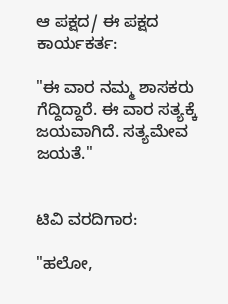ಆ ಪಕ್ಷದ/ ಈ ಪಕ್ಷದ ಕಾರ್ಯಕರ್ತ:

"ಈ ವಾರ ನಮ್ಮ ಶಾಸಕರು ಗೆದ್ದಿದ್ದಾರೆ. ಈ ವಾರ ಸತ್ಯಕ್ಕೆ ಜಯವಾಗಿದೆ. ಸತ್ಯಮೇವ ಜಯತೆ."


ಟಿವಿ ವರದಿಗಾರ:

"ಹಲೋ,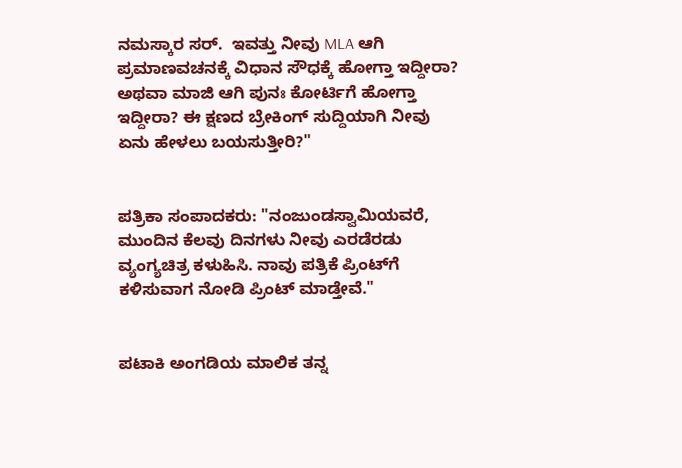ನಮಸ್ಕಾರ ಸರ್.  ಇವತ್ತು ನೀವು MLA ಆಗಿ ಪ್ರಮಾಣವಚನಕ್ಕೆ ವಿಧಾನ ಸೌಧಕ್ಕೆ ಹೋಗ್ತಾ ಇದ್ದೀರಾ? ಅಥವಾ ಮಾಜಿ ಆಗಿ ಪುನಃ ಕೋರ್ಟಿಗೆ ಹೋಗ್ತಾ ಇದ್ದೀರಾ? ಈ ಕ್ಷಣದ ಬ್ರೇಕಿಂಗ್ ಸುದ್ದಿಯಾಗಿ ನೀವು ಏನು ಹೇಳಲು ಬಯಸುತ್ತೀರಿ?"


ಪತ್ರಿಕಾ ಸಂಪಾದಕರು: "ನಂಜುಂಡಸ್ವಾಮಿಯವರೆ, ಮುಂದಿನ ಕೆಲವು ದಿನಗಳು ನೀವು ಎರಡೆರಡು ವ್ಯಂಗ್ಯಚಿತ್ರ ಕಳುಹಿಸಿ. ನಾವು ಪತ್ರಿಕೆ ಪ್ರಿಂಟ್‌ಗೆ ಕಳಿಸುವಾಗ ನೋಡಿ ಪ್ರಿಂಟ್ ಮಾಡ್ತೇವೆ."


ಪಟಾಕಿ ಅಂಗಡಿಯ ಮಾಲಿಕ ತನ್ನ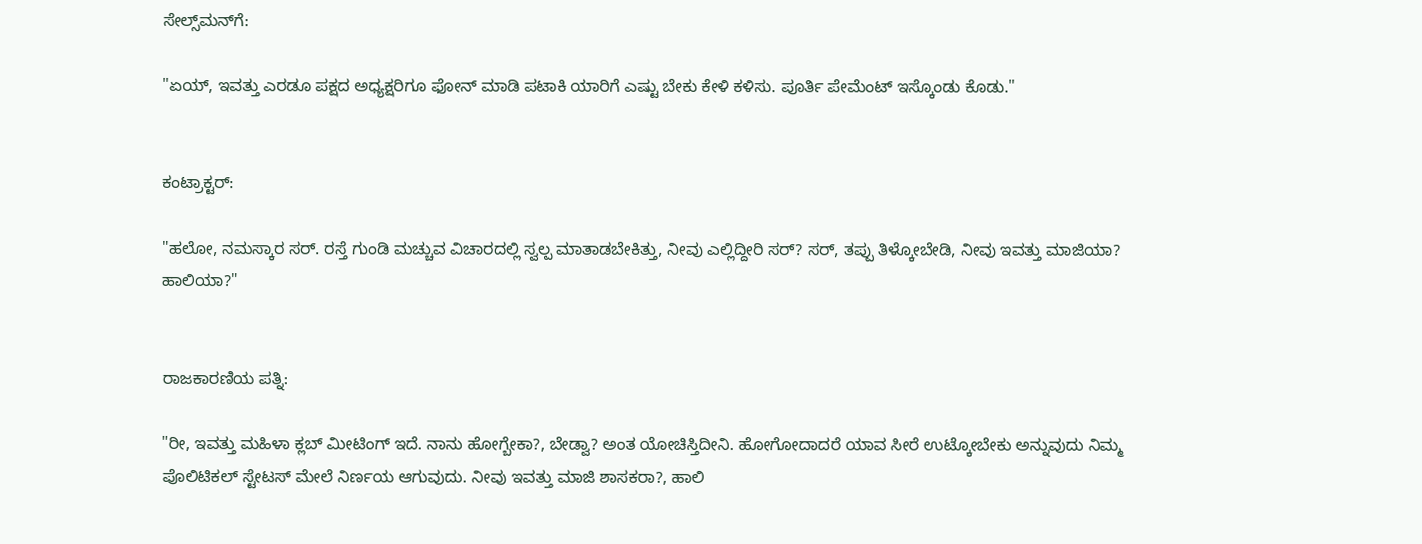ಸೇಲ್ಸ್‌ಮನ್‌ಗೆ:

"ಏಯ್, ಇವತ್ತು ಎರಡೂ ಪಕ್ಷದ ಅಧ್ಯಕ್ಷರಿಗೂ ಫೋನ್ ಮಾಡಿ ಪಟಾಕಿ ಯಾರಿಗೆ ಎಷ್ಟು ಬೇಕು ಕೇಳಿ ಕಳಿಸು. ಪೂರ್ತಿ ಪೇಮೆಂಟ್ ಇಸ್ಕೊಂಡು ಕೊಡು."


ಕಂಟ್ರಾಕ್ಟರ್:

"ಹಲೋ, ನಮಸ್ಕಾರ ಸರ್. ರಸ್ತೆ ಗುಂಡಿ ಮಚ್ಚುವ ವಿಚಾರದಲ್ಲಿ ಸ್ವಲ್ಪ ಮಾತಾಡಬೇಕಿತ್ತು, ನೀವು ಎಲ್ಲಿದ್ದೀರಿ ಸರ್? ಸರ್, ತಪ್ಪು ತಿಳ್ಕೋಬೇಡಿ, ನೀವು ಇವತ್ತು ಮಾಜಿಯಾ? ಹಾಲಿಯಾ?"


ರಾಜಕಾರಣಿಯ ಪತ್ನಿ:

"ರೀ, ಇವತ್ತು ಮಹಿಳಾ ಕ್ಲಬ್ ಮೀಟಿಂಗ್ ಇದೆ. ನಾನು ಹೋಗ್ಬೇಕಾ?, ಬೇಡ್ವಾ? ಅಂತ ಯೋಚಿಸ್ತಿದೀನಿ. ಹೋಗೋದಾದರೆ ಯಾವ ಸೀರೆ ಉಟ್ಕೋಬೇಕು ಅನ್ನುವುದು ನಿಮ್ಮ ಪೊಲಿಟಿಕಲ್ ಸ್ಟೇಟಸ್ ಮೇಲೆ ನಿರ್ಣಯ ಆಗುವುದು. ನೀವು ಇವತ್ತು ಮಾಜಿ ಶಾಸಕರಾ?, ಹಾಲಿ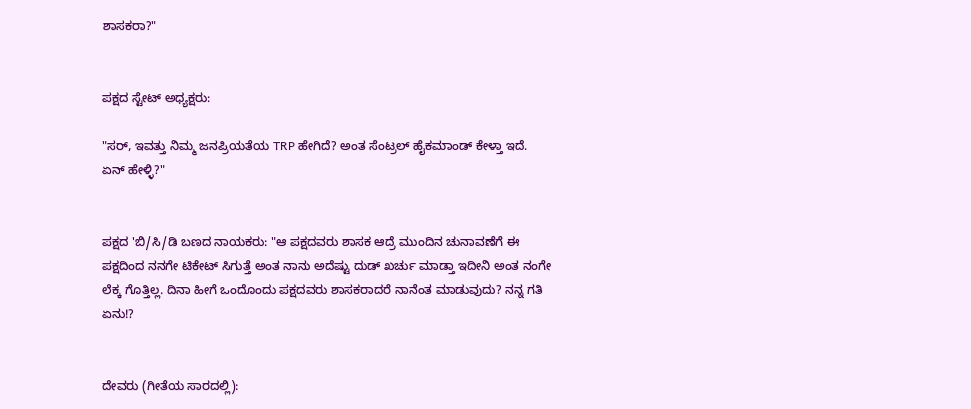ಶಾಸಕರಾ?"


ಪಕ್ಷದ ಸ್ಟೇಟ್ ಅಧ್ಯಕ್ಷರು:

"ಸರ್, ಇವತ್ತು ನಿಮ್ಮ ಜನಪ್ರಿಯತೆಯ TRP ಹೇಗಿದೆ? ಅಂತ ಸೆಂಟ್ರಲ್ ಹೈಕಮಾಂಡ್ ಕೇಳ್ತಾ ಇದೆ. ಏನ್ ಹೇಳ್ಳಿ?"


ಪಕ್ಷದ 'ಬಿ/ಸಿ/ಡಿ ಬಣದ ನಾಯಕರು: "ಆ ಪಕ್ಷದವರು ಶಾಸಕ ಆದ್ರೆ ಮುಂದಿನ ಚುನಾವಣೆಗೆ ಈ ಪಕ್ಷದಿಂದ ನನಗೇ ಟಿಕೇಟ್ ಸಿಗುತ್ತೆ ಅಂತ ನಾನು ಅದೆಷ್ಟು ದುಡ್ ಖರ್ಚು ಮಾಡ್ತಾ ಇದೀನಿ ಅಂತ ನಂಗೇ ಲೆಕ್ಕ ಗೊತ್ತಿಲ್ಲ. ದಿನಾ ಹೀಗೆ ಒಂದೊಂದು ಪಕ್ಷದವರು ಶಾಸಕರಾದರೆ ನಾನೆಂತ ಮಾಡುವುದು? ನನ್ನ ಗತಿ ಏನು!?


ದೇವರು (ಗೀತೆಯ ಸಾರದಲ್ಲಿ):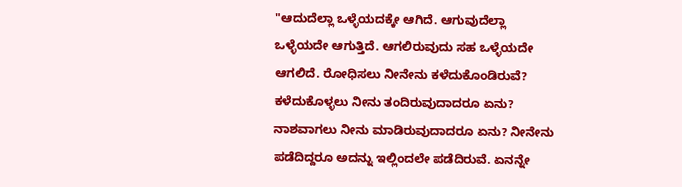"ಆದುದೆಲ್ಲಾ ಒಳ್ಳೆಯದಕ್ಕೇ ಆಗಿದೆ. ಆಗುವುದೆಲ್ಲಾ ಒಳ್ಳೆಯದೇ ಆಗುತ್ತಿದೆ. ಆಗಲಿರುವುದು ಸಹ ಒಳ್ಳೆಯದೇ ಆಗಲಿದೆ. ರೋಧಿಸಲು ನೀನೇನು ಕಳೆದುಕೊಂಡಿರುವೆ? ಕಳೆದುಕೊಳ್ಳಲು ನೀನು ತಂದಿರುವುದಾದರೂ ಏನು? ನಾಶವಾಗಲು ನೀನು ಮಾಡಿರುವುದಾದರೂ ಏನು? ನೀನೇನು ಪಡೆದಿದ್ದರೂ ಅದನ್ನು ಇಲ್ಲಿಂದಲೇ ಪಡೆದಿರುವೆ. ಏನನ್ನೇ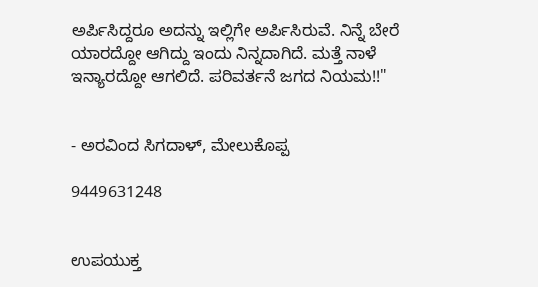ಅರ್ಪಿಸಿದ್ದರೂ ಅದನ್ನು ಇಲ್ಲಿಗೇ ಅರ್ಪಿಸಿರುವೆ. ನಿನ್ನೆ ಬೇರೆ ಯಾರದ್ದೋ ಆಗಿದ್ದು ಇಂದು ನಿನ್ನದಾಗಿದೆ. ಮತ್ತೆ ನಾಳೆ ಇನ್ಯಾರದ್ದೋ ಆಗಲಿದೆ. ಪರಿವರ್ತನೆ ಜಗದ ನಿಯಮ!!"


- ಅರವಿಂದ ಸಿಗದಾಳ್, ಮೇಲುಕೊಪ್ಪ

9449631248


ಉಪಯುಕ್ತ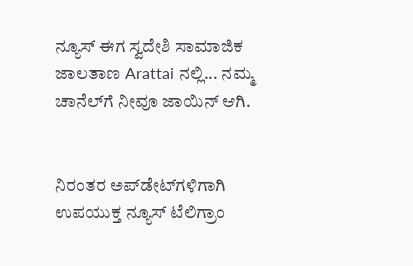ನ್ಯೂಸ್ ಈಗ ಸ್ವದೇಶಿ ಸಾಮಾಜಿಕ ಜಾಲತಾಣ Arattai ನಲ್ಲಿ... ನಮ್ಮ ಚಾನೆಲ್‌ಗೆ ನೀವೂ ಜಾಯಿನ್ ಆಗಿ.


ನಿರಂತರ ಅಪ್‌ಡೇಟ್‌ಗಳಿಗಾಗಿ ಉಪಯುಕ್ತ ನ್ಯೂಸ್‌ ಟೆಲಿಗ್ರಾಂ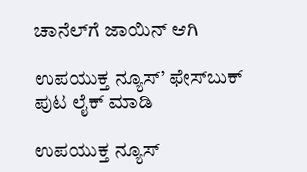ಚಾನೆಲ್‌ಗೆ ಜಾಯಿನ್‌ ಆಗಿ

ಉಪಯುಕ್ತ ನ್ಯೂಸ್‌’ ಫೇಸ್‌ಬುಕ್ ಪುಟ ಲೈಕ್ ಮಾಡಿ

ಉಪಯುಕ್ತ ನ್ಯೂಸ್‌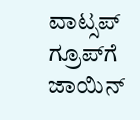ವಾಟ್ಸಪ್‌  ಗ್ರೂಪ್‌ಗೆ ಜಾಯಿನ್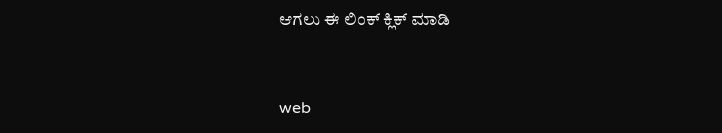ಆಗಲು ಈ ಲಿಂಕ್ ಕ್ಲಿಕ್ ಮಾಡಿ


web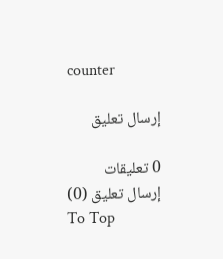counter

إرسال تعليق

0 تعليقات
إرسال تعليق (0)
To Top